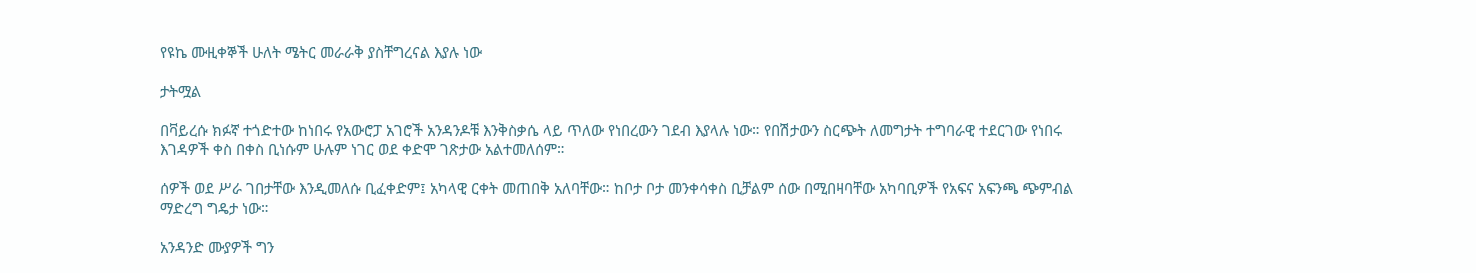የዩኬ ሙዚቀኞች ሁለት ሜትር መራራቅ ያስቸግረናል እያሉ ነው

ታትሟል

በቫይረሱ ክፉኛ ተጎድተው ከነበሩ የአውሮፓ አገሮች አንዳንዶቹ እንቅስቃሴ ላይ ጥለው የነበረውን ገደብ እያላሉ ነው። የበሽታውን ስርጭት ለመግታት ተግባራዊ ተደርገው የነበሩ እገዳዎች ቀስ በቀስ ቢነሱም ሁሉም ነገር ወደ ቀድሞ ገጽታው አልተመለሰም።

ሰዎች ወደ ሥራ ገበታቸው እንዲመለሱ ቢፈቀድም፤ አካላዊ ርቀት መጠበቅ አለባቸው። ከቦታ ቦታ መንቀሳቀስ ቢቻልም ሰው በሚበዛባቸው አካባቢዎች የአፍና አፍንጫ ጭምብል ማድረግ ግዴታ ነው።

አንዳንድ ሙያዎች ግን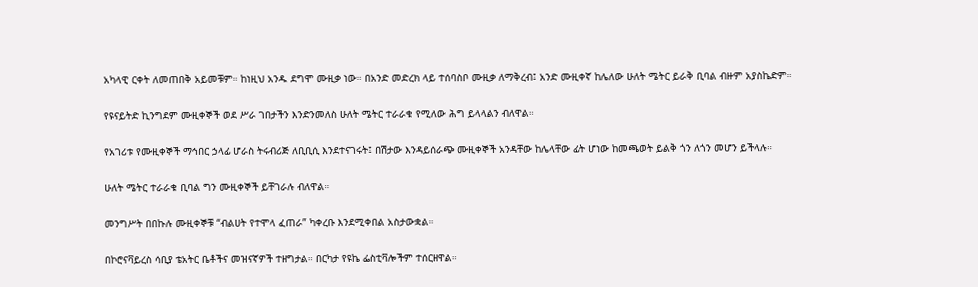አካላዊ ርቀት ለመጠበቅ አይመቹም። ከነዚህ አንዱ ደግሞ ሙዚቃ ነው። በአንድ መድረክ ላይ ተሰባስቦ ሙዚቃ ለማቅረብ፤ አንድ ሙዚቀኛ ከሌለው ሁለት ሜትር ይራቅ ቢባል ብዙም አያስኬድም።

የዩናይትድ ኪንግደም ሙዚቀኞች ወደ ሥራ ገበታችን እንድንመለስ ሁለት ሜትር ተራራቁ የሚለው ሕግ ይላላልን ብለዋል።

የአገሪቱ የሙዚቀኞች ማኅበር ኃላፊ ሆራስ ትሩብሪጅ ለቢቢሲ እንደተናገሩት፤ በሽታው እንዳይሰራጭ ሙዚቀኞች አንዳቸው ከሌላቸው ፊት ሆነው ከመጫወት ይልቅ ጎን ለጎን መሆን ይችላሉ።

ሁለት ሜትር ተራራቁ ቢባል ግን ሙዚቀኞች ይቸገራሉ ብለዋል።

መንግሥት በበኩሉ ሙዚቀኞቹ “ብልሀት የተሞላ ፈጠራ” ካቀረቡ እንደሚቀበል አስታውቋል።

በኮሮናቫይረስ ሳቢያ ቴአትር ቤቶችና መዝናኛዎች ተዘግታል። በርካታ የዩኬ ፌስቲቫሎችም ተሰርዘዋል።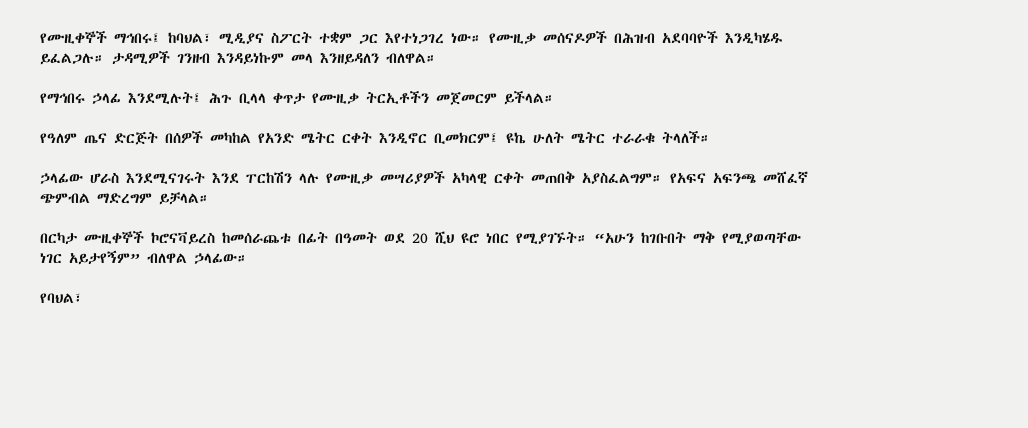የሙዚቀኞች ማኅበሩ፤ ከባህል፣ ሚዲያና ስፖርት ተቋም ጋር እየተነጋገረ ነው። የሙዚቃ መሰናዶዎች በሕዝብ አደባባዮች እንዲካሄዱ ይፈልጋሉ። ታዳሚዎች ገንዘብ እንዳይነኩም መላ እንዘይዳለን ብለዋል።

የማኅበሩ ኃላፊ እንደሚሉት፤ ሕጉ ቢላላ ቀጥታ የሙዚቃ ትርኢቶችን መጀመርም ይችላል።

የዓለም ጤና ድርጅት በሰዎች መካከል የአንድ ሜትር ርቀት እንዲኖር ቢመክርም፤ ዩኬ ሁለት ሜትር ተራራቁ ትላለች።

ኃላፊው ሆራስ እንደሚናገሩት እንደ ፐርከሽን ላሉ የሙዚቃ መሣሪያዎች አካላዊ ርቀት መጠበቅ አያስፈልግም። የአፍና አፍንጫ መሸፈኛ ጭምብል ማድረግም ይቻላል።

በርካታ ሙዚቀኞች ኮሮናቫይረስ ከመሰራጨቱ በፊት በዓመት ወደ 20 ሺህ ዩሮ ነበር የሚያገኙት። “አሁን ከገቡበት ማቅ የሚያወጣቸው ነገር አይታየኝም” ብለዋል ኃላፊው።

የባህል፣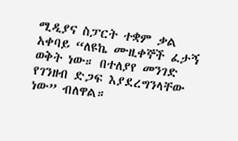ሚዲያና ስፓርት ተቋም ቃል አቀባይ “ለዩኬ ሙዚቀኞች ፈታኝ ወቅት ነው። በተለያየ መንገድ የገንዘብ ድጋፍ እያደረግንላቸው ነው” ብለዋል።